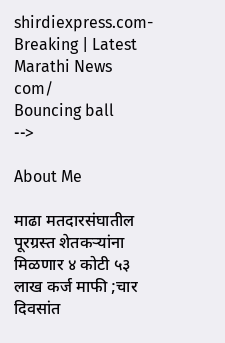shirdiexpress.com-Breaking | Latest Marathi News com/
Bouncing ball
-->

About Me

माढा मतदारसंघातील पूरग्रस्त शेतकऱ्यांना मिळणार ४ कोटी ५३ लाख कर्ज माफी ;चार दिवसांत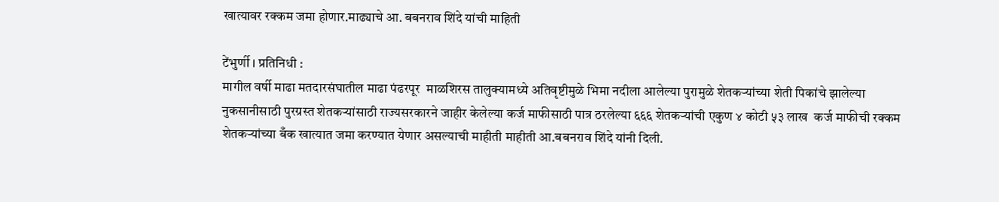खात्यावर रक्कम जमा होणार.माढ्याचे आ. बबनराव शिंदे यांची माहिती

टेंभुर्णी । प्रतिनिधी :
मागील वर्षी माढा मतदारसंघातील माढा पंढरपूर  माळशिरस तालुक्यामध्ये अतिवृष्टीमुळे भिमा नदीला आलेल्या पुरामुळे शेतकऱ्यांच्या शेती पिकांचे झालेल्या नुकसानीसाठी पुरग्रस्त शेतकऱ्यांसाठी राज्यसरकारने जाहीर केलेल्या कर्ज माफीसाठी पात्र ठरलेल्या ६६६ शेतकऱ्यांची एकुण ४ कोटी ५३ लाख  कर्ज माफीची रक्कम शेतकऱ्यांच्या बँक खात्यात जमा करण्यात येणार असल्याची माहीती माहीती आ.बबनराव शिंदे यांनी दिली.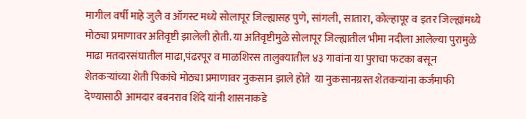मागील वर्षी माहे जुलै व ऑगस्ट मध्ये सोलापूर जिल्ह्यासह पुणे, सांगली, सातारा, कोल्हापूर व इतर जिल्ह्यांमध्ये मोठ्या प्रमाणावर अतिवृष्टी झालेली होती. या अतिवृष्टीमुळे सोलापूर जिल्ह्यातील भीमा नदीला आलेल्या पुरामुळे माढा मतदारसंघातील माढा,पंढरपूर व माळशिरस तालुक्यातील ४३ गावांना या पुराचा फटका बसून शेतकऱ्यांच्या शेती पिकांचे मोठ्या प्रमाणावर नुकसान झाले होते  या नुकसानग्रस्त शेतकऱ्यांना कर्जमाफी देण्यासाठी आमदार बबनराव शिंदे यांनी शासनाकडे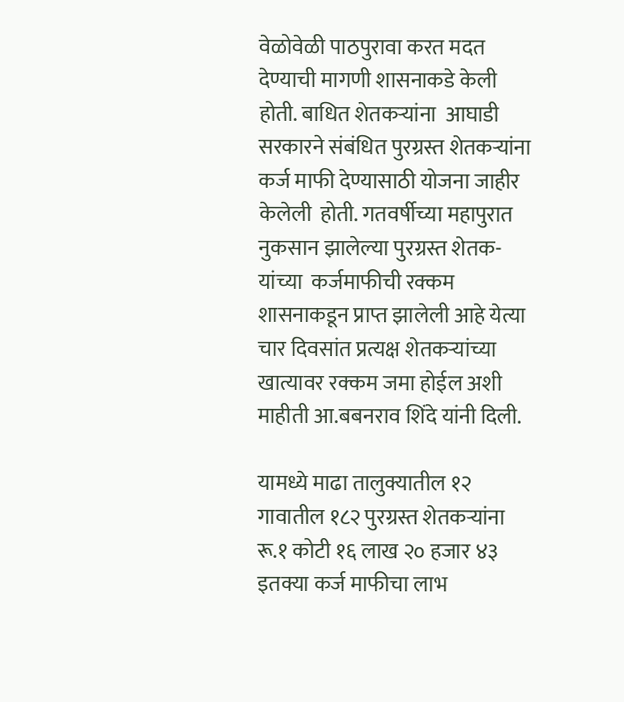वेळोवेळी पाठपुरावा करत मदत देण्याची मागणी शासनाकडे केली होती. बाधित शेतकऱ्यांना  आघाडी सरकारने संबंधित पुरग्रस्त शेतकऱ्यांना कर्ज माफी देण्यासाठी योजना जाहीर केलेली  होती. गतवर्षीच्या महापुरात नुकसान झालेल्या पुरग्रस्त शेतक-यांच्या  कर्जमाफीची रक्कम शासनाकडून प्राप्त झालेली आहे येत्या चार दिवसांत प्रत्यक्ष शेतकऱ्यांच्या खात्यावर रक्कम जमा होईल अशी माहीती आ.बबनराव शिंदे यांनी दिली.

यामध्ये माढा तालुक्यातील १२ गावातील १८२ पुरग्रस्त शेतकऱ्यांना रू.१ कोटी १६ लाख २० हजार ४३ इतक्या कर्ज माफीचा लाभ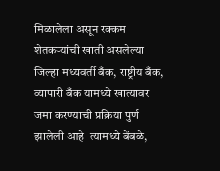मिळालेला असून रक्कम  शेतकऱ्यांची खाती असलेल्या जिल्हा मध्यवर्ती बँक, राष्ट्रीय बँक, व्यापारी बँक यामध्ये खात्यावर जमा करण्याची प्रक्रिया पुर्ण झालेली आहे  त्यामध्ये बेंबळे,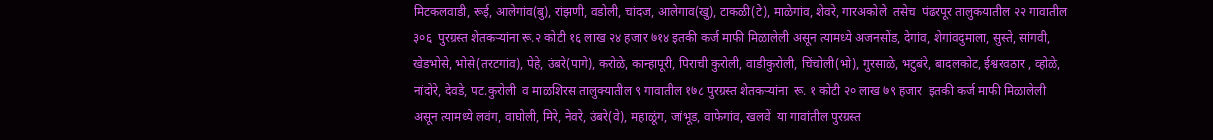मिटकलवाडी, रूई, आलेगांव(बु), रांझणी, वडोली, चांदज, आलेगाव(खु), टाकळी(टे), माळेगांव, शेवरे, गारअकोले  तसेच  पंढरपूर तालुकयातील २२ गावातील ३०६  पुरग्रस्त शेतकऱ्यांना रू.२ कोटी १६ लाख २४ हजार ७१४ इतकी कर्ज माफी मिळालेली असून त्यामध्ये अजनसोंड, देगांव, शेगांवदुमाला, सुस्ते, सांगवी, खेडभोसे, भोसे(तरटगांव), पेहे, उंबरे(पागे), करोळे, कान्हापूरी, पिराची कुरोली, वाडीकुरोली, चिंचोली(भो), गुरसाळे, भटुबंरे, बादलकोट, ईश्वरवठार , व्होळे, नांदोरे, देवडे, पट.कुरोली  व माळशिरस तालुक्यातील ९ गावातील १७८ पुरग्रस्त शेतकऱ्यांना  रू. १ कोटी २० लाख ७९ हजार  इतकी कर्ज माफी मिळालेली असून त्यामध्ये लवंग, वाघोली, मिरे, नेवरे, उंबरे(वे), महाळूंग, जांभूड, वाफेगांव, खलवें  या गावांतील पुरग्रस्त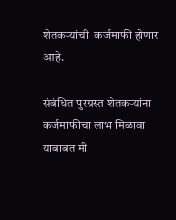शेतकऱ्यांची  कर्जमाफी होणार आहे.

संबंधित पुरग्रस्त शेतकऱ्यांना कर्जमाफीचा लाभ मिळावा याबाबत मी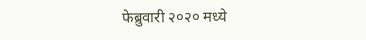फेब्रुवारी २०२० मध्ये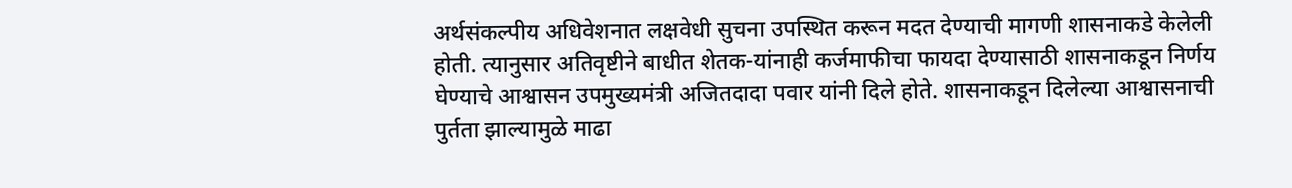अर्थसंकल्पीय अधिवेशनात लक्षवेधी सुचना उपस्थित करून मदत देण्याची मागणी शासनाकडे केलेली होती. त्यानुसार अतिवृष्टीने बाधीत शेतक-यांनाही कर्जमाफीचा फायदा देण्यासाठी शासनाकडून निर्णय घेण्याचे आश्वासन उपमुख्यमंत्री अजितदादा पवार यांनी दिले होते. शासनाकडून दिलेल्या आश्वासनाची पुर्तता झाल्यामुळे माढा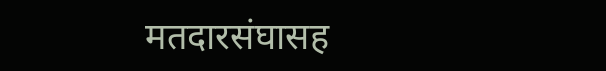मतदारसंघासह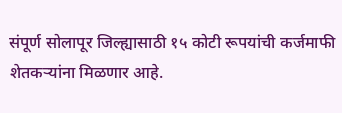संपूर्ण सोलापूर जिल्ह्यासाठी १५ कोटी रूपयांची कर्जमाफी शेतकऱ्यांना मिळणार आहे.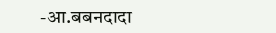-आ.बबनदादा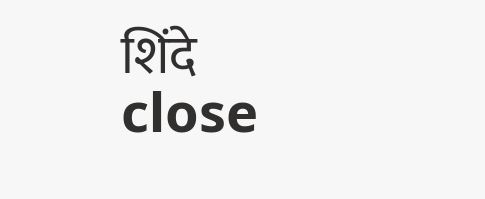शिंदे
close